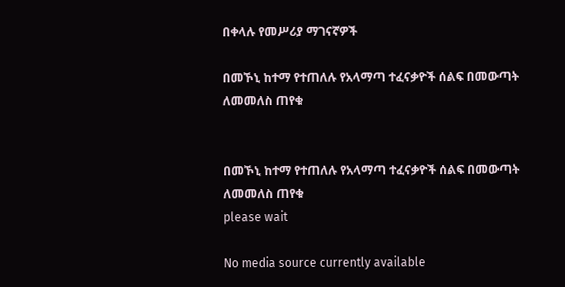በቀላሉ የመሥሪያ ማገናኛዎች

በመኾኒ ከተማ የተጠለሉ የአላማጣ ተፈናቃዮች ሰልፍ በመውጣት ለመመለስ ጠየቁ


በመኾኒ ከተማ የተጠለሉ የአላማጣ ተፈናቃዮች ሰልፍ በመውጣት ለመመለስ ጠየቁ
please wait

No media source currently available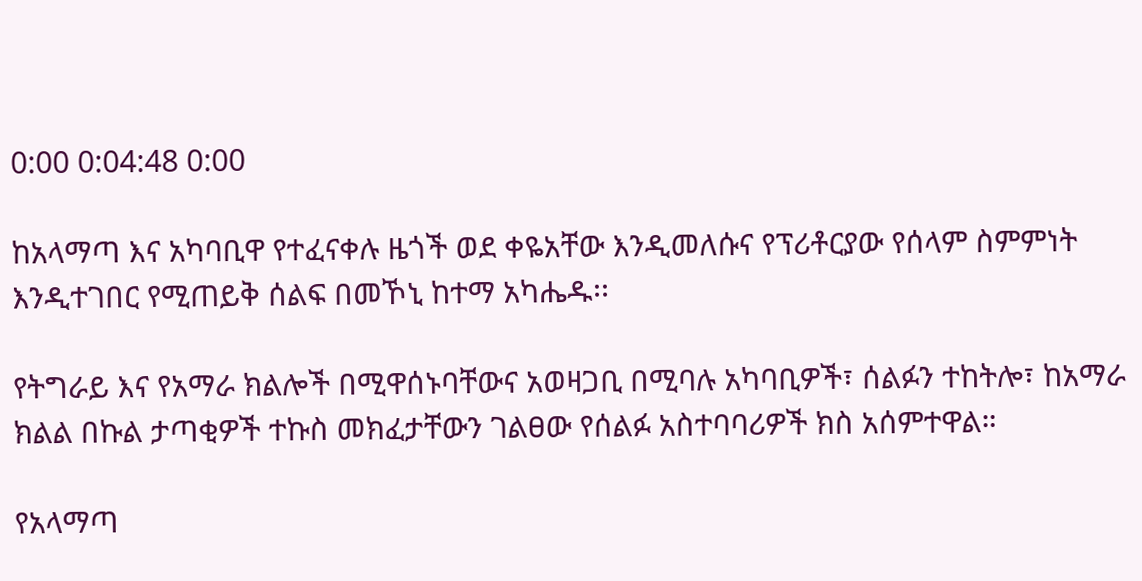0:00 0:04:48 0:00

ከአላማጣ እና አካባቢዋ የተፈናቀሉ ዜጎች ወደ ቀዬአቸው እንዲመለሱና የፕሪቶርያው የሰላም ስምምነት እንዲተገበር የሚጠይቅ ሰልፍ በመኾኒ ከተማ አካሔዱ፡፡

የትግራይ እና የአማራ ክልሎች በሚዋሰኑባቸውና አወዛጋቢ በሚባሉ አካባቢዎች፣ ሰልፉን ተከትሎ፣ ከአማራ ክልል በኩል ታጣቂዎች ተኩስ መክፈታቸውን ገልፀው የሰልፉ አስተባባሪዎች ክስ አሰምተዋል።

የአላማጣ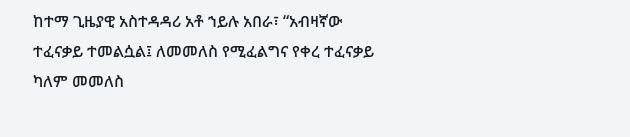ከተማ ጊዜያዊ አስተዳዳሪ አቶ ኀይሉ አበራ፣ “አብዛኛው ተፈናቃይ ተመልሷል፤ ለመመለስ የሚፈልግና የቀረ ተፈናቃይ ካለም መመለስ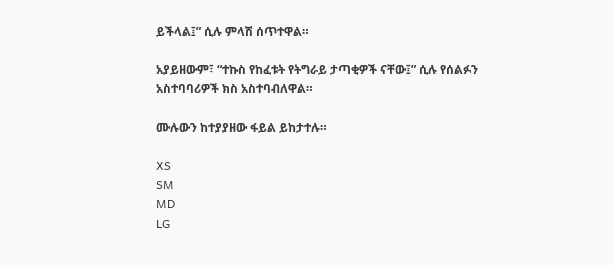ይችላል፤” ሲሉ ምላሽ ሰጥተዋል።

አያይዘውም፣ “ተኩስ የከፈቱት የትግራይ ታጣቂዎች ናቸው፤” ሲሉ የሰልፉን አስተባባሪዎች ክስ አስተባብለዋል።

ሙሉውን ከተያያዘው ፋይል ይከታተሉ።

XS
SM
MD
LG